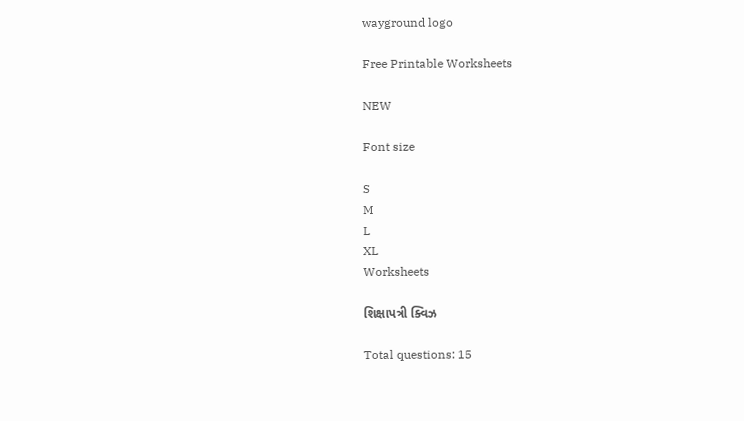wayground logo

Free Printable Worksheets

NEW

Font size

S
M
L
XL
Worksheets

શિક્ષાપત્રી ક્વિઝ

Total questions: 15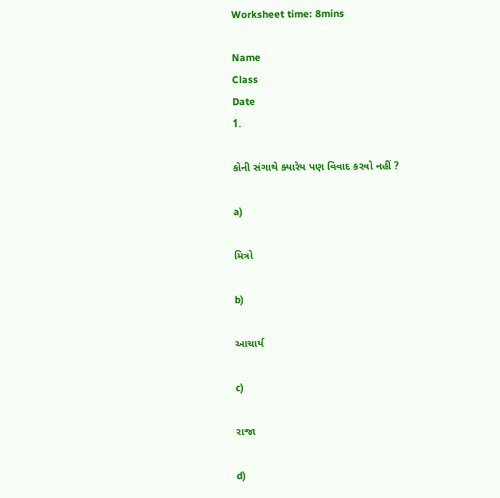Worksheet time: 8mins

Name
Class
Date
1.

કોની સંગાથે ક્યારેય પણ વિવાદ કરવો નહીં ?

a)

મિત્રો

b)

આચાર્ય

c)

રાજા

d)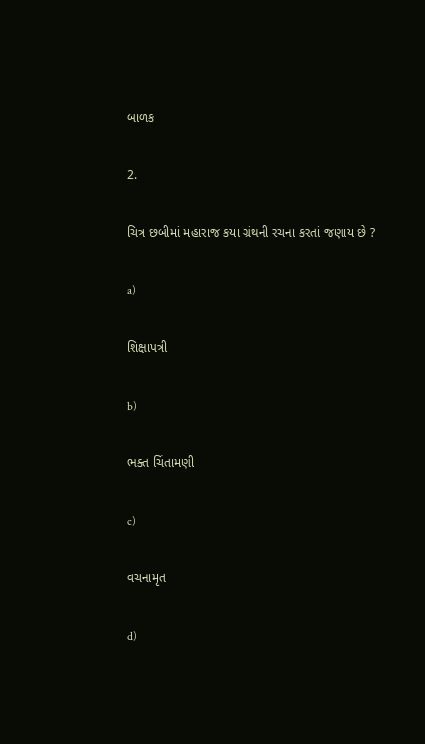બાળક

2.

ચિત્ર છબીમાં મહારાજ કયા ગ્રંથની રચના કરતાં જણાય છે ?

a)

શિક્ષાપત્રી

b)

ભક્ત ચિંતામણી

c)

વચનામૃત

d)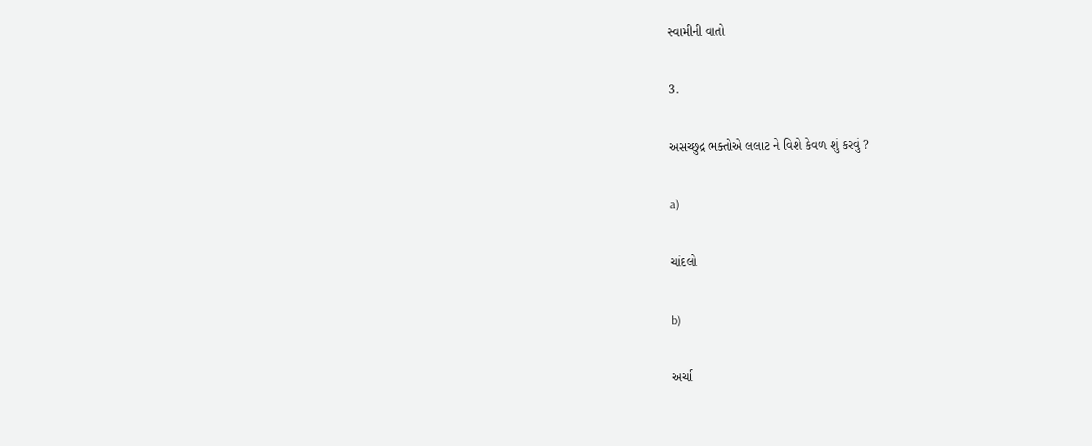સ્વામીની વાતો

3.

અસચ્છુદ્ર ભક્તોએ લલાટ ને વિશે કેવળ શું કરવું ?

a)

ચાંદલો

b)

અર્ચા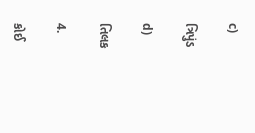c)

ત્રિપુંડ

d)

તિલક

4.

કોઈ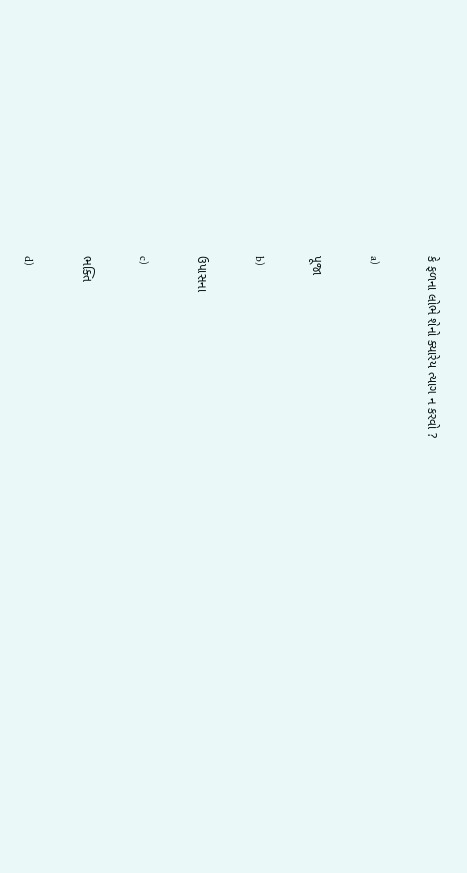કે ફળના લોભે શેનો ક્યારેય ત્યાગ ન કરવો ?

a)

પૂજા

b)

ઉપાસના

c)

ભક્તિ

d)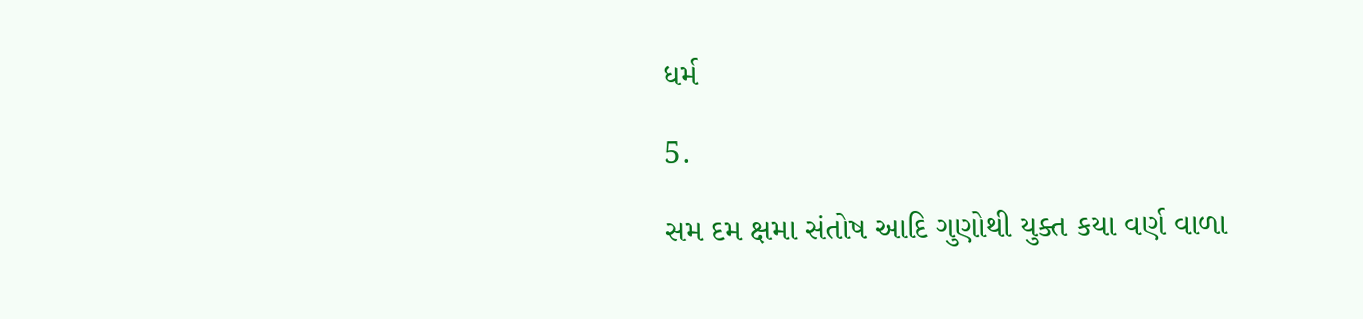ધર્મ

5.

સમ દમ ક્ષમા સંતોષ આદિ ગુણોથી યુક્ત કયા વર્ણ વાળા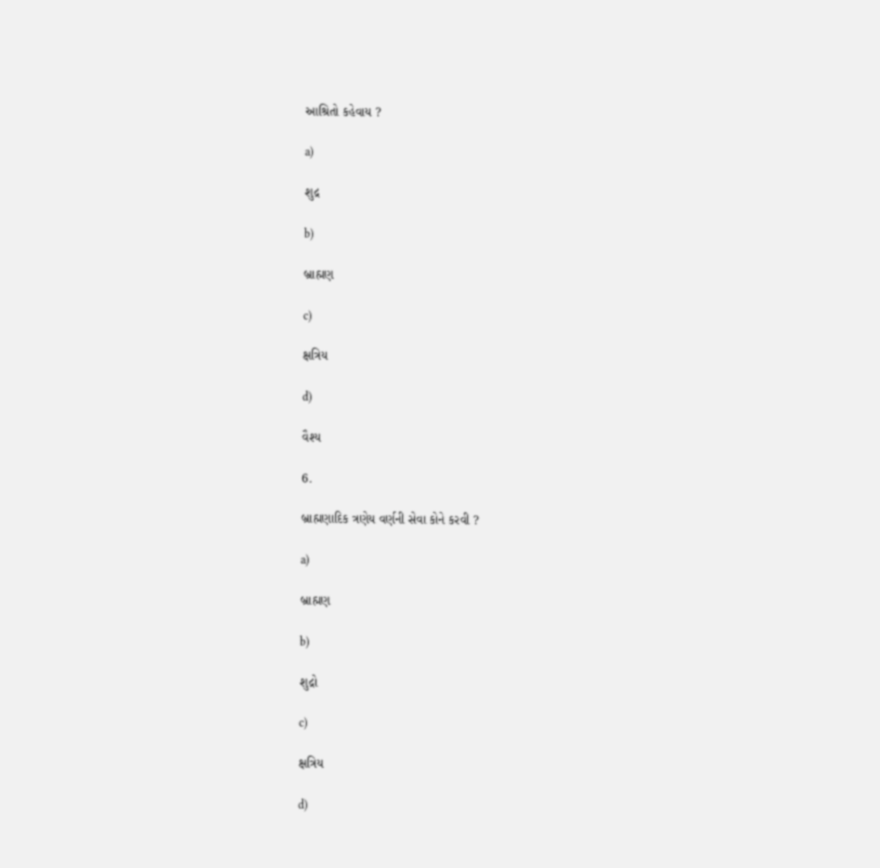આશ્રિતો કહેવાય ?

a)

શુદ્ર

b)

બ્રાહ્મણ

c)

ક્ષત્રિય

d)

વૈશ્ય

6.

બ્રાહ્મણાદિક ત્રણેય વર્ણની સેવા કોને કરવી ?

a)

બ્રાહ્મણ

b)

શુદ્રો

c)

ક્ષત્રિય

d)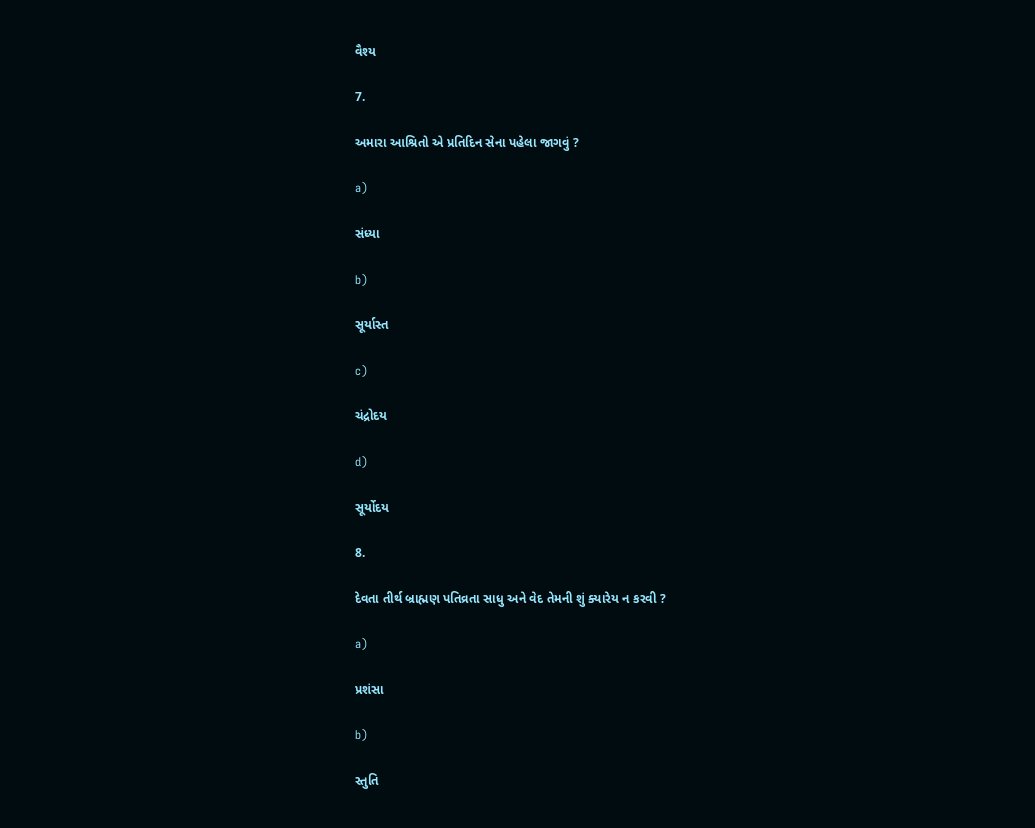વૈશ્ય

7.

અમારા આશ્રિતો એ પ્રતિદિન સેના પહેલા જાગવું ?

a)

સંધ્યા

b)

સૂર્યાસ્ત

c)

ચંદ્રોદય

d)

સૂર્યોદય

8.

દેવતા તીર્થ બ્રાહ્મણ પતિવ્રતા સાધુ અને વેદ તેમની શું ક્યારેય ન કરવી ?

a)

પ્રશંસા

b)

સ્તુતિ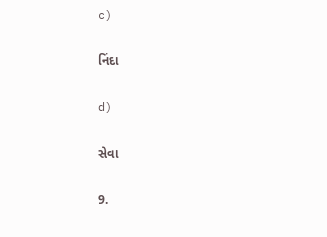c)

નિંદા

d)

સેવા

9.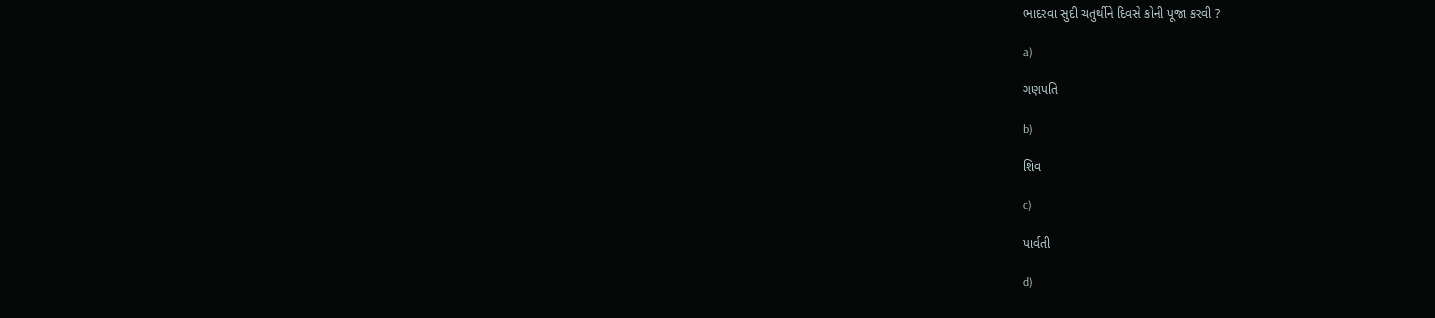ભાદરવા સુદી ચતુર્થીને દિવસે કોની પૂજા કરવી ?

a)

ગણપતિ

b)

શિવ

c)

પાર્વતી

d)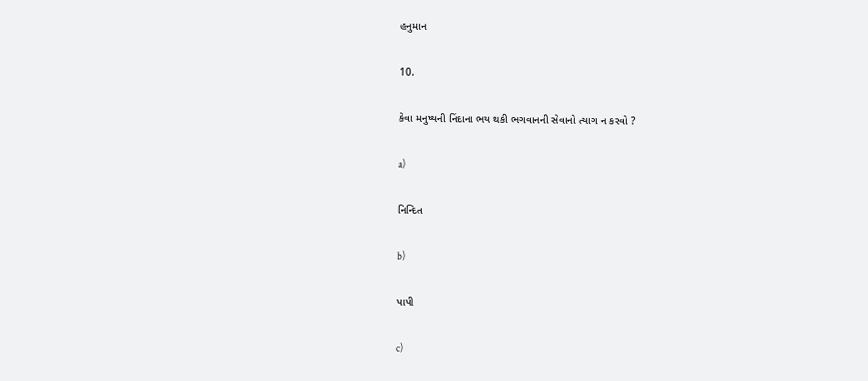હનુમાન

10.

કેવા મનુષ્યની નિંદાના ભય થકી ભગવાનની સેવાનો ત્યાગ ન કરવો ?

a)

નિન્દિત

b)

પાપી

c)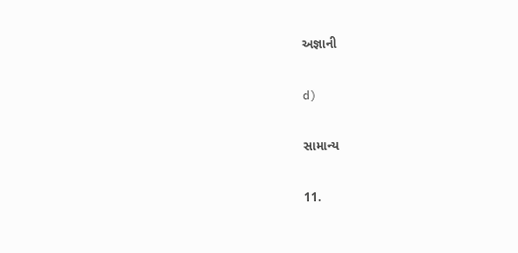અજ્ઞાની

d)

સામાન્ય

11.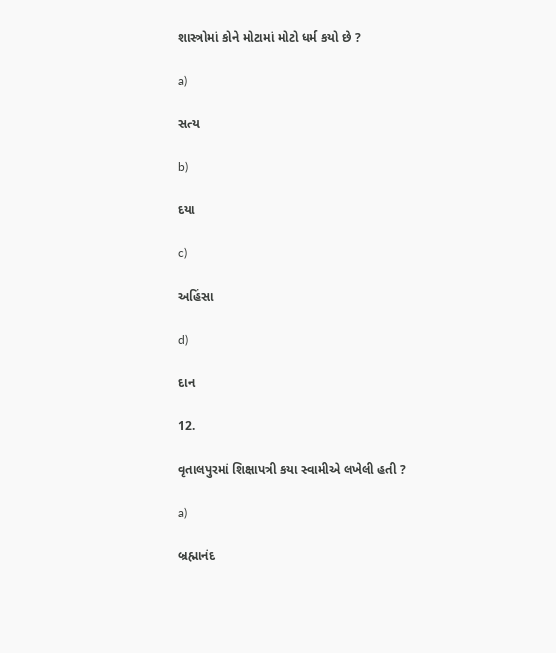શાસ્ત્રોમાં કોને મોટામાં મોટો ધર્મ કયો છે ?

a)

સત્ય

b)

દયા

c)

અહિંસા

d)

દાન

12.

વૃતાલપુરમાં શિક્ષાપત્રી કયા સ્વામીએ લખેલી હતી ?

a)

બ્રહ્માનંદ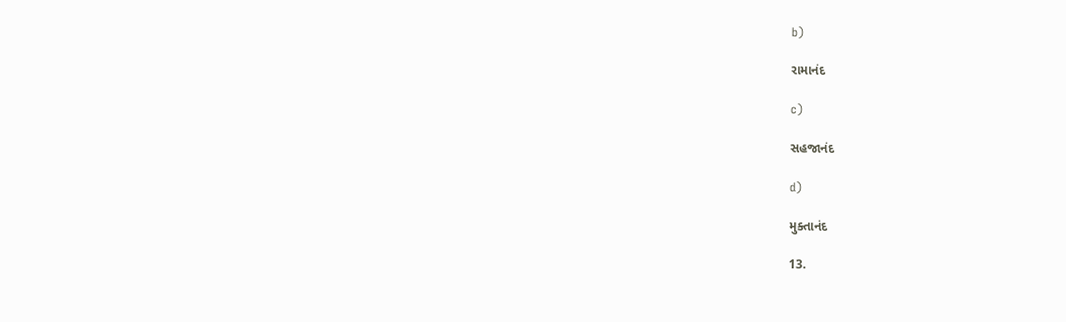b)

રામાનંદ

c)

સહજાનંદ

d)

મુક્તાનંદ

13.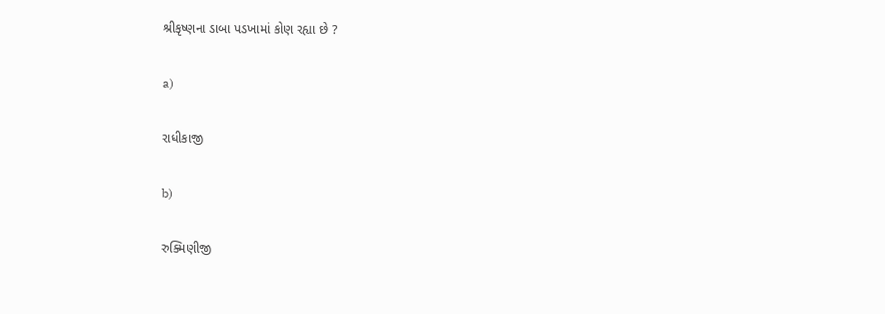શ્રીકૃષ્ણના ડાબા પડખામાં કોણ રહ્યા છે ?

a)

રાધીકાજી

b)

રુક્મિણીજી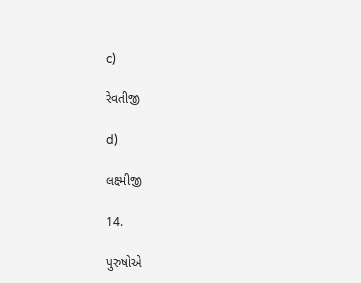c)

રેવતીજી

d)

લક્ષ્મીજી

14.

પુરુષોએ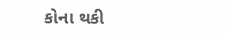કોના થકી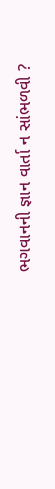ભગવાનની જ્ઞાન વાર્તા ન સાંભળવી ?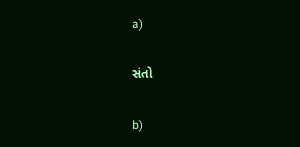a)

સંતો

b)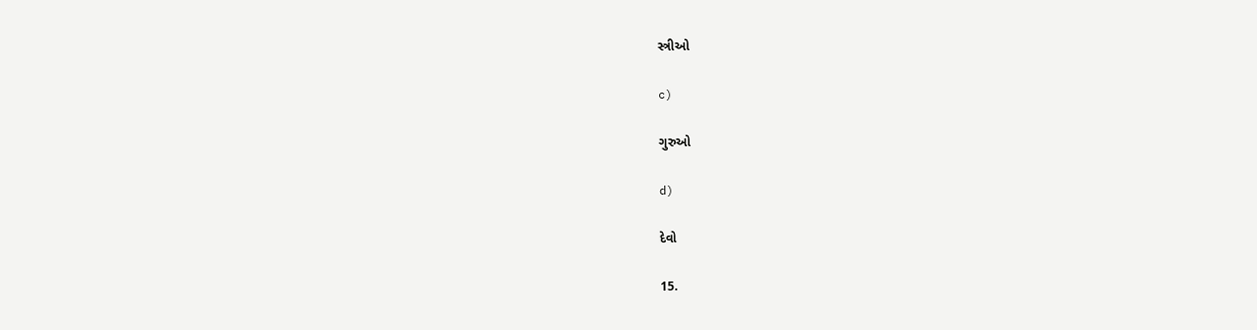સ્ત્રીઓ

c)

ગુરુઓ

d)

દેવો

15.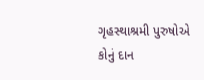ગૃહસ્થાશ્રમી પુરુષોએ કોનું દાન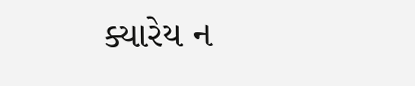ક્યારેય ન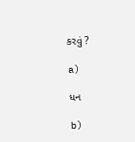કરવું ?

a)

ધન

b)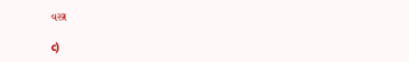વસ્ત્ર

c)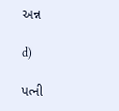અન્ન

d)

પત્ની